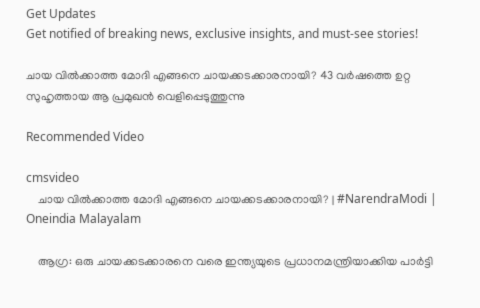Get Updates
Get notified of breaking news, exclusive insights, and must-see stories!

ചായ വില്‍ക്കാത്ത മോദി എങ്ങനെ ചായക്കടക്കാരനായി? 43 വര്‍ഷത്തെ ഉറ്റ സുഹൃത്തായ ആ പ്രമുഖന്‍ വെളിപ്പെടുത്തുന്നു

Recommended Video

cmsvideo
    ചായ വില്‍ക്കാത്ത മോദി എങ്ങനെ ചായക്കടക്കാരനായി? | #NarendraModi | Oneindia Malayalam

    ആഗ്ര: ഒരു ചായക്കടക്കാരനെ വരെ ഇന്ത്യയുടെ പ്രധാനമന്ത്രിയാക്കിയ പാര്‍ട്ടി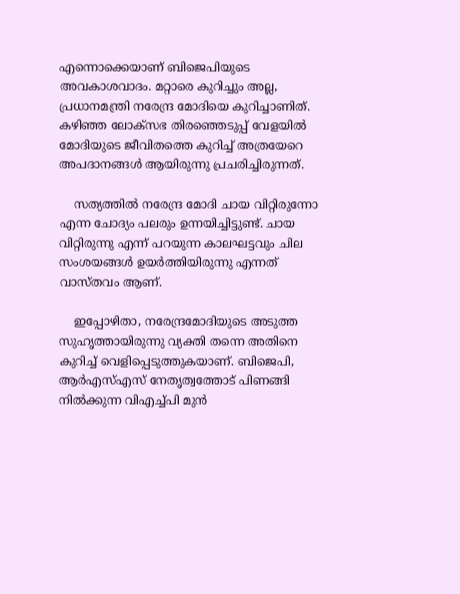എന്നൊക്കെയാണ് ബിജെപിയുടെ അവകാശവാദം. മറ്റാരെ കുറിച്ചും അല്ല, പ്രധാനമന്ത്രി നരേന്ദ്ര മോദിയെ കുറിച്ചാണിത്. കഴിഞ്ഞ ലോക്‌സഭ തിരഞ്ഞെടുപ്പ് വേളയില്‍ മോദിയുടെ ജീവിതത്തെ കുറിച്ച് അത്രയേറെ അപദാനങ്ങള്‍ ആയിരുന്നു പ്രചരിച്ചിരുന്നത്.

    സത്യത്തില്‍ നരേന്ദ്ര മോദി ചായ വിറ്റിരുന്നോ എന്ന ചോദ്യം പലരും ഉന്നയിച്ചിട്ടുണ്ട്. ചായ വിറ്റിരുന്നു എന്ന് പറയുന്ന കാലഘട്ടവും ചില സംശയങ്ങള്‍ ഉയര്‍ത്തിയിരുന്നു എന്നത് വാസ്തവം ആണ്.

    ഇപ്പോഴിതാ, നരേന്ദ്രമോദിയുടെ അടുത്ത സുഹൃത്തായിരുന്നു വ്യക്തി തന്നെ അതിനെ കുറിച്ച് വെളിപ്പെടുത്തുകയാണ്. ബിജെപി, ആര്‍എസ്എസ് നേതൃത്വത്തോട് പിണങ്ങി നില്‍ക്കുന്ന വിഎച്ച്പി മുന്‍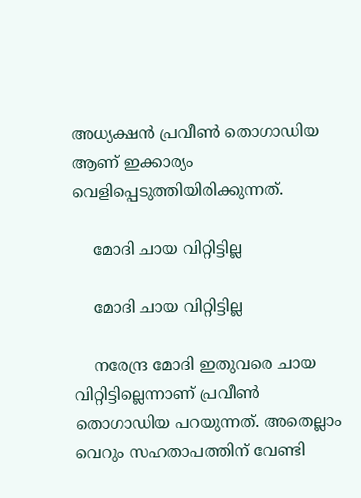അധ്യക്ഷന്‍ പ്രവീണ്‍ തൊഗാഡിയ ആണ് ഇക്കാര്യം വെളിപ്പെടുത്തിയിരിക്കുന്നത്.

    മോദി ചായ വിറ്റിട്ടില്ല

    മോദി ചായ വിറ്റിട്ടില്ല

    നരേന്ദ്ര മോദി ഇതുവരെ ചായ വിറ്റിട്ടില്ലെന്നാണ് പ്രവീണ്‍ തൊഗാഡിയ പറയുന്നത്. അതെല്ലാം വെറും സഹതാപത്തിന് വേണ്ടി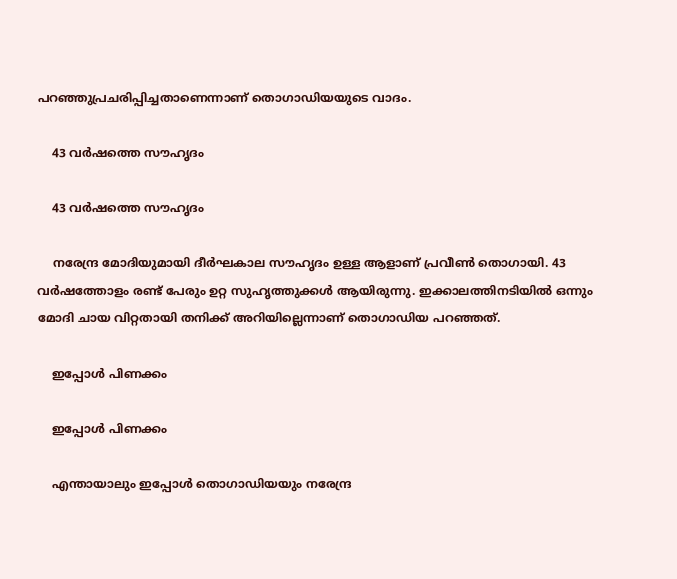പറഞ്ഞുപ്രചരിപ്പിച്ചതാണെന്നാണ് തൊഗാഡിയയുടെ വാദം.

    43 വര്‍ഷത്തെ സൗഹൃദം

    43 വര്‍ഷത്തെ സൗഹൃദം

    നരേന്ദ്ര മോദിയുമായി ദീര്‍ഘകാല സൗഹൃദം ഉള്ള ആളാണ് പ്രവീണ്‍ തൊഗായി. 43 വര്‍ഷത്തോളം രണ്ട് പേരും ഉറ്റ സുഹൃത്തുക്കള്‍ ആയിരുന്നു. ഇക്കാലത്തിനടിയില്‍ ഒന്നും മോദി ചായ വിറ്റതായി തനിക്ക് അറിയില്ലെന്നാണ് തൊഗാഡിയ പറഞ്ഞത്.

    ഇപ്പോള്‍ പിണക്കം

    ഇപ്പോള്‍ പിണക്കം

    എന്തായാലും ഇപ്പോള്‍ തൊഗാഡിയയും നരേന്ദ്ര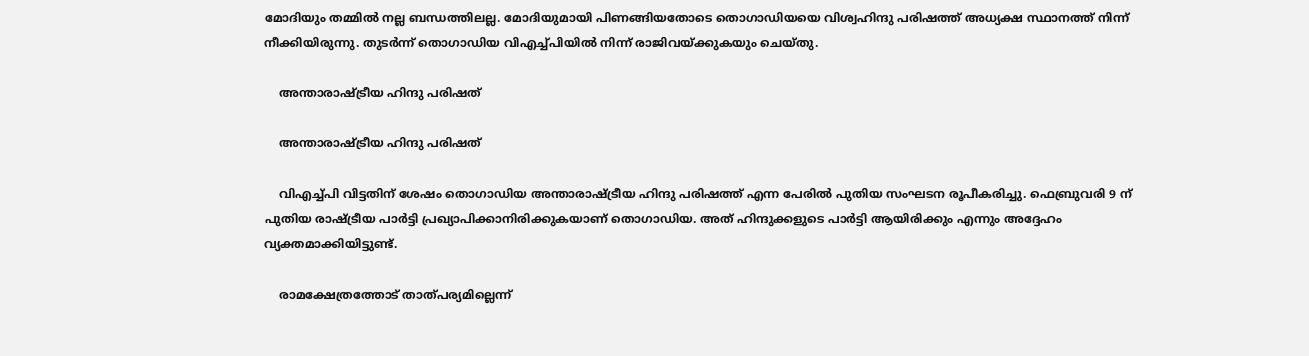മോദിയും തമ്മില്‍ നല്ല ബന്ധത്തിലല്ല. മോദിയുമായി പിണങ്ങിയതോടെ തൊഗാഡിയയെ വിശ്വഹിന്ദു പരിഷത്ത് അധ്യക്ഷ സ്ഥാനത്ത് നിന്ന് നീക്കിയിരുന്നു. തുടര്‍ന്ന് തൊഗാഡിയ വിഎച്ച്പിയില്‍ നിന്ന് രാജിവയ്ക്കുകയും ചെയ്തു.

    അന്താരാഷ്ട്രീയ ഹിന്ദു പരിഷത്

    അന്താരാഷ്ട്രീയ ഹിന്ദു പരിഷത്

    വിഎച്ച്പി വിട്ടതിന് ശേഷം തൊഗാഡിയ അന്താരാഷ്ട്രീയ ഹിന്ദു പരിഷത്ത് എന്ന പേരില്‍ പുതിയ സംഘടന രൂപീകരിച്ചു. ഫെബ്രുവരി 9 ന് പുതിയ രാഷ്ട്രീയ പാര്‍ട്ടി പ്രഖ്യാപിക്കാനിരിക്കുകയാണ് തൊഗാഡിയ. അത് ഹിന്ദുക്കളുടെ പാര്‍ട്ടി ആയിരിക്കും എന്നും അദ്ദേഹം വ്യക്തമാക്കിയിട്ടുണ്ട്.

    രാമക്ഷേത്രത്തോട് താത്പര്യമില്ലെന്ന്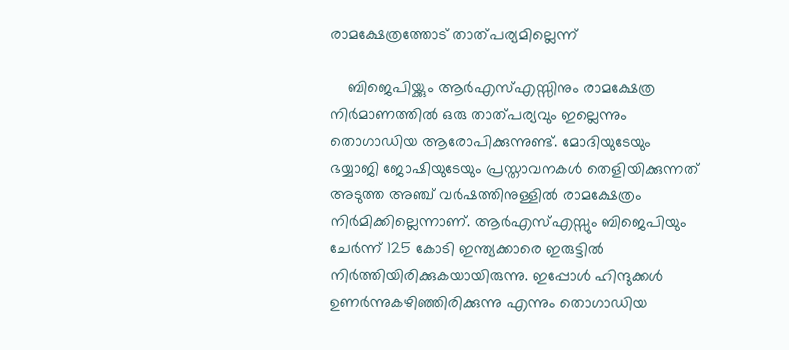രാമക്ഷേത്രത്തോട് താത്പര്യമില്ലെന്ന്

    ബിജെപിയ്ക്കും ആര്‍എസ്എസ്സിനും രാമക്ഷേത്ര നിര്‍മാണത്തില്‍ ഒരു താത്പര്യവും ഇല്ലെന്നും തൊഗാഡിയ ആരോപിക്കുന്നുണ്ട്. മോദിയുടേയും ഭയ്യാജി ജോഷിയുടേയും പ്രസ്താവനകള്‍ തെളിയിക്കുന്നത് അടുത്ത അഞ്ച് വര്‍ഷത്തിനുള്ളില്‍ രാമക്ഷേത്രം നിര്‍മിക്കില്ലെന്നാണ്. ആര്‍എസ്എസ്സും ബിജെപിയും ചേര്‍ന്ന് 125 കോടി ഇന്ത്യക്കാരെ ഇരുട്ടില്‍ നിര്‍ത്തിയിരിക്കുകയായിരുന്നു. ഇപ്പോള്‍ ഹിന്ദുക്കള്‍ ഉണര്‍ന്നുകഴിഞ്ഞിരിക്കുന്നു എന്നും തൊഗാഡിയ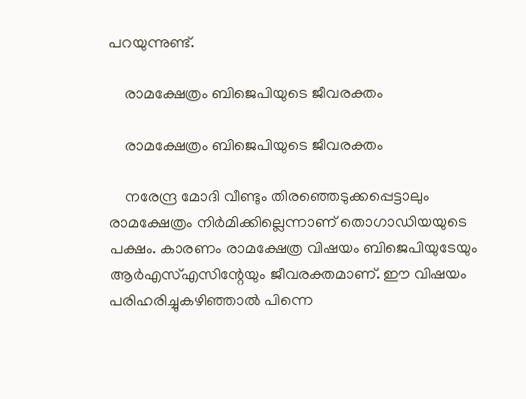പറയുന്നുണ്ട്.

    രാമക്ഷേത്രം ബിജെപിയുടെ ജീവരക്തം

    രാമക്ഷേത്രം ബിജെപിയുടെ ജീവരക്തം

    നരേന്ദ്ര മോദി വീണ്ടും തിരഞ്ഞെടുക്കപ്പെട്ടാലും രാമക്ഷേത്രം നിര്‍മിക്കില്ലെന്നാണ് തൊഗാഡിയയുടെ പക്ഷം. കാരണം രാമക്ഷേത്ര വിഷയം ബിജെപിയുടേയും ആര്‍എസ്എസിന്റേയും ജീവരക്തമാണ്. ഈ വിഷയം പരിഹരിച്ചുകഴിഞ്ഞാല്‍ പിന്നെ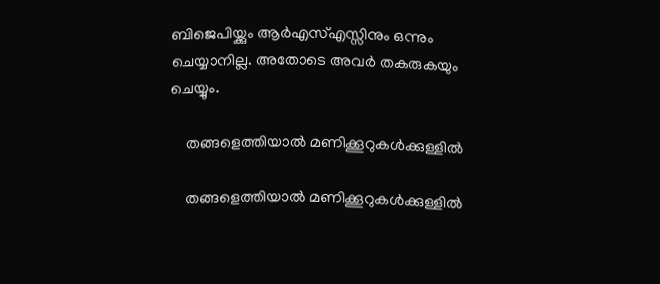ബിജെപിയ്ക്കും ആര്‍എസ്എസ്സിനും ഒന്നും ചെയ്യാനില്ല. അതോടെ അവര്‍ തകരുകയും ചെയ്യും.

    തങ്ങളെത്തിയാല്‍ മണിക്കൂറുകള്‍ക്കുള്ളില്‍

    തങ്ങളെത്തിയാല്‍ മണിക്കൂറുകള്‍ക്കുള്ളില്‍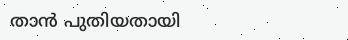താന്‍ പുതിയതായി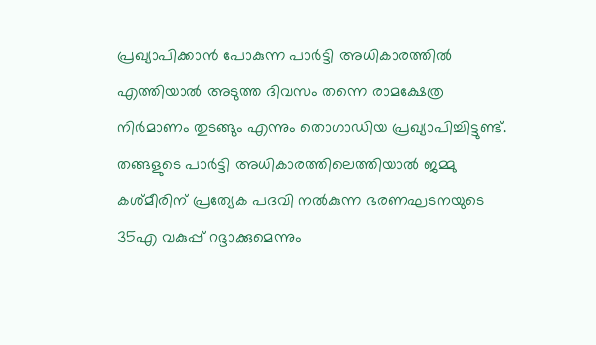പ്രഖ്യാപിക്കാന്‍ പോകുന്ന പാര്‍ട്ടി അധികാരത്തില്‍ എത്തിയാല്‍ അടുത്ത ദിവസം തന്നെ രാമക്ഷേത്ര നിര്‍മാണം തുടങ്ങും എന്നും തൊഗാഡിയ പ്രഖ്യാപിച്ചിട്ടുണ്ട്. തങ്ങളുടെ പാര്‍ട്ടി അധികാരത്തിലെത്തിയാല്‍ ജമ്മു കശ്മീരിന് പ്രത്യേക പദവി നല്‍കുന്ന ഭരണഘടനയുടെ 35എ വകുപ്പ് റദ്ദാക്കുമെന്നും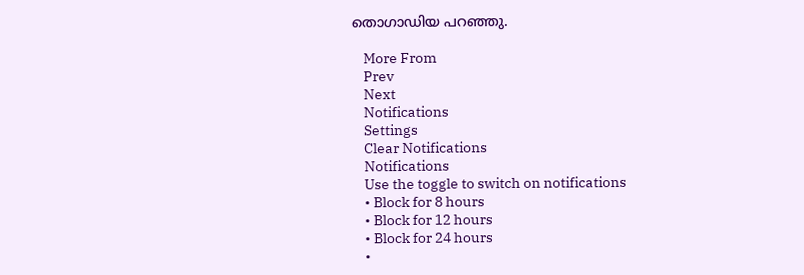തൊഗാഡിയ പറഞ്ഞു.

    More From
    Prev
    Next
    Notifications
    Settings
    Clear Notifications
    Notifications
    Use the toggle to switch on notifications
    • Block for 8 hours
    • Block for 12 hours
    • Block for 24 hours
    •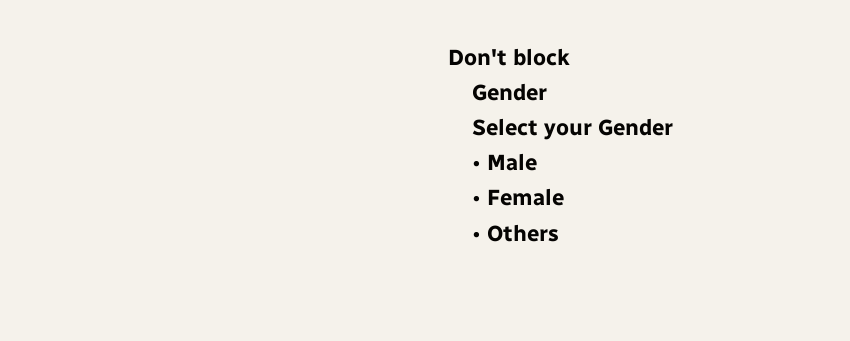Don't block
    Gender
    Select your Gender
    • Male
    • Female
    • Others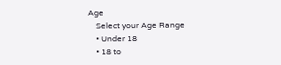Age
    Select your Age Range
    • Under 18
    • 18 to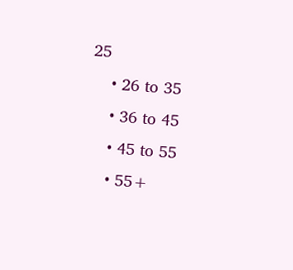25
    • 26 to 35
    • 36 to 45
    • 45 to 55
    • 55+